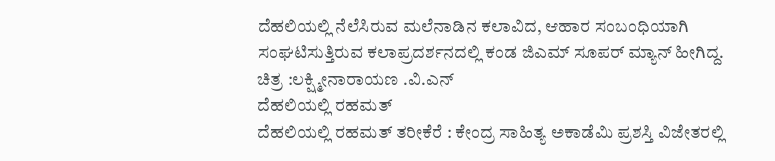ದೆಹಲಿಯಲ್ಲಿ ನೆಲೆಸಿರುವ ಮಲೆನಾಡಿನ ಕಲಾವಿದ, ಆಹಾರ ಸಂಬಂಧಿಯಾಗಿ ಸಂಘಟಿಸುತ್ತಿರುವ ಕಲಾಪ್ರದರ್ಶನದಲ್ಲಿ ಕಂಡ ಜಿಎಮ್ ಸೂಪರ್ ಮ್ಯಾನ್ ಹೀಗಿದ್ದ.
ಚಿತ್ರ :ಲಕ್ಷ್ಮೀನಾರಾಯಣ .ವಿ.ಎನ್
ದೆಹಲಿಯಲ್ಲಿ ರಹಮತ್
ದೆಹಲಿಯಲ್ಲಿ ರಹಮತ್ ತರೀಕೆರೆ : ಕೇಂದ್ರ ಸಾಹಿತ್ಯ ಅಕಾಡೆಮಿ ಪ್ರಶಸ್ತಿ ವಿಜೇತರಲ್ಲಿ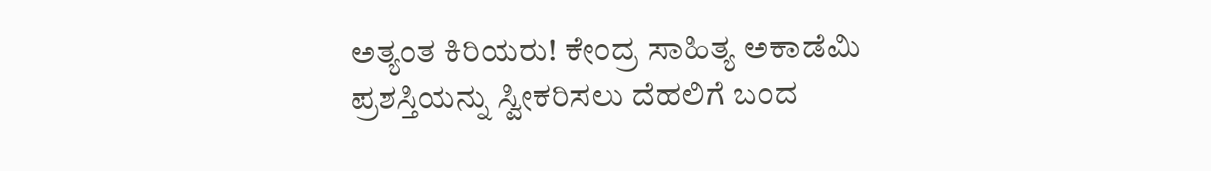ಅತ್ಯಂತ ಕಿರಿಯರು! ಕೇಂದ್ರ ಸಾಹಿತ್ಯ ಅಕಾಡೆಮಿ ಪ್ರಶಸ್ತಿಯನ್ನು ಸ್ವೀಕರಿಸಲು ದೆಹಲಿಗೆ ಬಂದ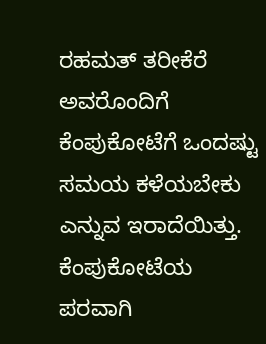ರಹಮತ್ ತರೀಕೆರೆ ಅವರೊಂದಿಗೆ ಕೆಂಪುಕೋಟೆಗೆ ಒಂದಷ್ಟು ಸಮಯ ಕಳೆಯಬೇಕು ಎನ್ನುವ ಇರಾದೆಯಿತ್ತು. ಕೆಂಪುಕೋಟೆಯ ಪರವಾಗಿ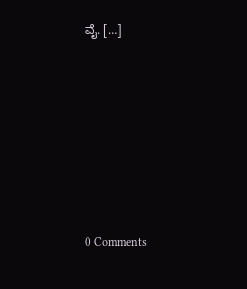ವೈ. […]







0 Comments